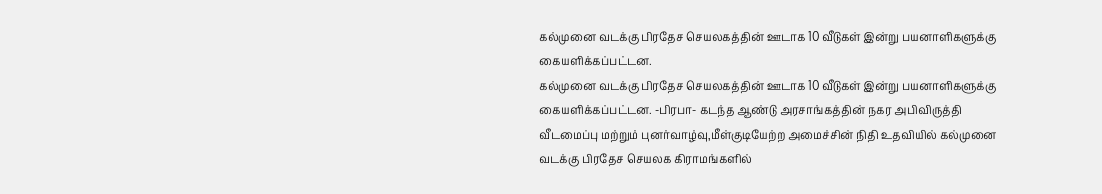கல்முனை வடக்கு பிரதேச செயலகத்தின் ஊடாக 10 வீடுகள் இன்று பயனாளிகளுக்கு கையளிக்கப்பட்டன.
கல்முனை வடக்கு பிரதேச செயலகத்தின் ஊடாக 10 வீடுகள் இன்று பயனாளிகளுக்கு கையளிக்கப்பட்டன. -பிரபா- கடந்த ஆண்டு அரசாங்கத்தின் நகர அபிவிருத்தி வீடமைப்பு மற்றும் புனர்வாழ்வு,மீள்குடியேற்ற அமைச்சின் நிதி உதவியில் கல்முனை வடக்கு பிரதேச செயலக கிராமங்களில்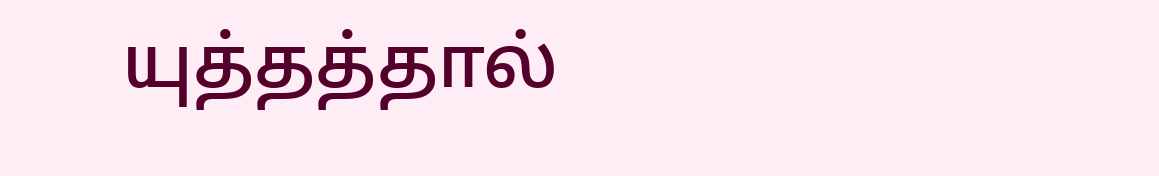யுத்தத்தால்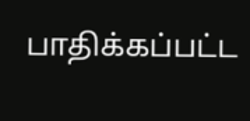பாதிக்கப்பட்ட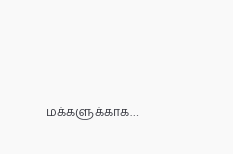மக்களுக்காக…